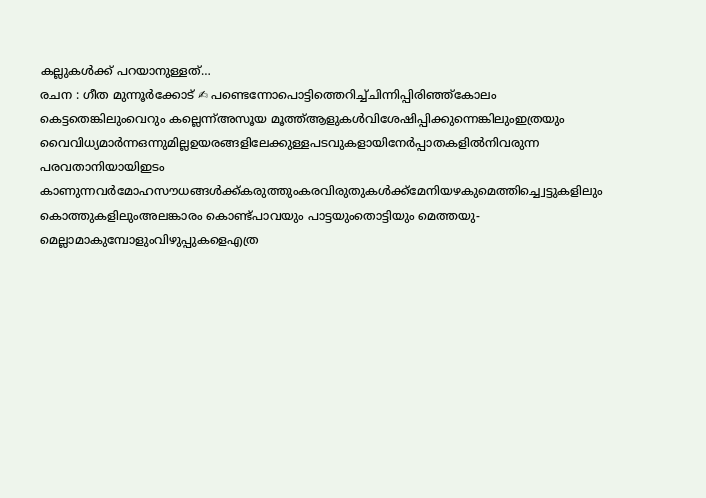കല്ലുകൾക്ക് പറയാനുള്ളത്…
രചന : ഗീത മുന്നൂർക്കോട് ✍ പണ്ടെന്നോപൊട്ടിത്തെറിച്ച്ചിന്നിപ്പിരിഞ്ഞ്കോലം കെട്ടതെങ്കിലുംവെറും കല്ലെന്ന്അസൂയ മൂത്ത്ആളുകൾവിശേഷിപ്പിക്കുന്നെങ്കിലുംഇത്രയും വൈവിധ്യമാർന്നഒന്നുമില്ലഉയരങ്ങളിലേക്കുള്ളപടവുകളായിനേർപ്പാതകളിൽനിവരുന്ന പരവതാനിയായിഇടം കാണുന്നവർമോഹസൗധങ്ങൾക്ക്കരുത്തുംകരവിരുതുകൾക്ക്മേനിയഴകുമെത്തിച്ച്വെട്ടുകളിലും കൊത്തുകളിലുംഅലങ്കാരം കൊണ്ട്പാവയും പാട്ടയുംതൊട്ടിയും മെത്തയു-മെല്ലാമാകുമ്പോളുംവിഴുപ്പുകളെഎത്ര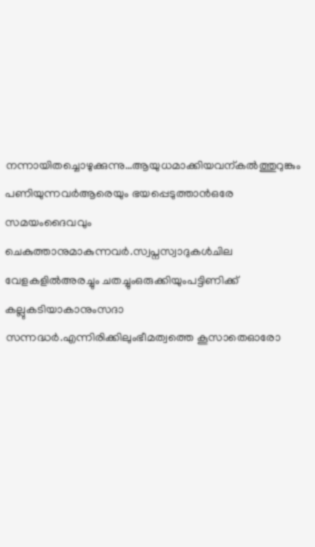നന്നായിതച്ചൊഴുക്കുന്നു…ആയുധമാക്കിയവന്കൽത്തുറുങ്കും പണിയുന്നവർആരെയും ഭയപ്പെടുത്താൻഒരേ സമയംദൈവവും ചെകുത്താനുമാകുന്നവർ.സ്വപ്നസ്വാദുകൾചില വേളകളിൽഅരച്ചും ചതച്ചുംഒരുക്കിയുംപട്ടിണിക്ക് കല്ലുകടിയാകാനുംസദാ സന്നദ്ധർ.എന്നിരിക്കിലുംഭീമത്വത്തെ കൂസാതെഓരോ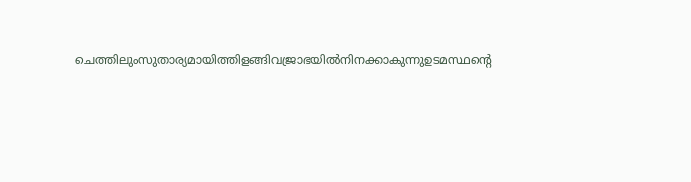ചെത്തിലുംസുതാര്യമായിത്തിളങ്ങിവജ്രാഭയിൽനിനക്കാകുന്നുഉടമസ്ഥന്റെ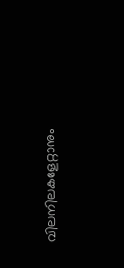വിലനിലകളേറ്റാനും